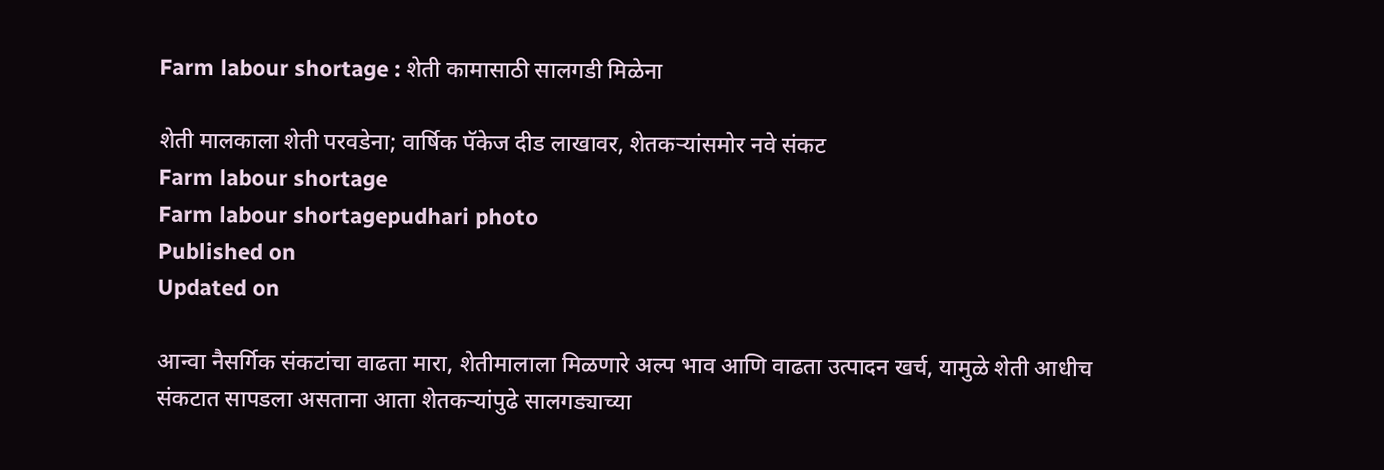Farm labour shortage : शेती कामासाठी सालगडी मिळेना

शेती मालकाला शेती परवडेना; वार्षिक पॅकेज दीड लाखावर, शेतकऱ्यांसमोर नवे संकट
Farm labour shortage
Farm labour shortagepudhari photo
Published on
Updated on

आन्वा नैसर्गिक संकटांचा वाढता मारा, शेतीमालाला मिळणारे अल्प भाव आणि वाढता उत्पादन खर्च, यामुळे शेती आधीच संकटात सापडला असताना आता शेतकऱ्यांपुढे सालगड्याच्या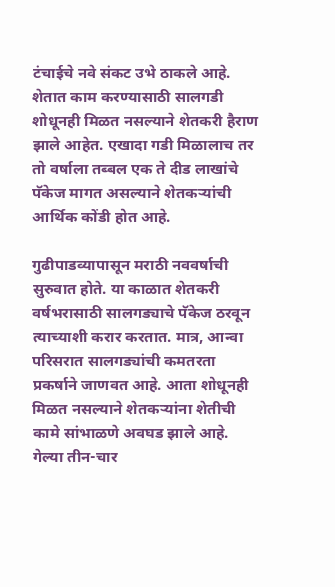टंचाईचे नवे संकट उभे ठाकले आहे. शेतात काम करण्यासाठी सालगडी शोधूनही मिळत नसल्याने शेतकरी हैराण झाले आहेत. एखादा गडी मिळालाच तर तो वर्षाला तब्बल एक ते दीड लाखांचे पॅकेज मागत असल्याने शेतकऱ्यांची आर्थिक कोंडी होत आहे.

गुढीपाडव्यापासून मराठी नववर्षाची सुरुवात होते. या काळात शेतकरी वर्षभरासाठी सालगड्याचे पॅकेज ठरवून त्याच्याशी करार करतात. मात्र, आन्वा परिसरात सालगड्यांची कमतरता प्रकर्षाने जाणवत आहे. आता शोधूनही मिळत नसल्याने शेतकऱ्यांना शेतीची कामे सांभाळणे अवघड झाले आहे. गेल्या तीन-चार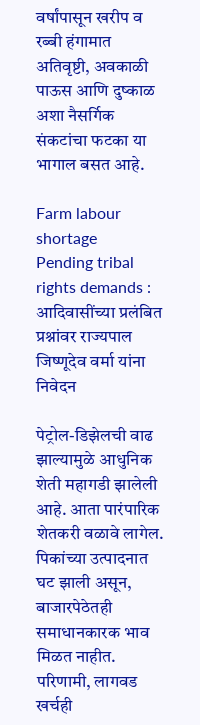वर्षांपासून खरीप व रब्बी हंगामात अतिवृष्टी, अवकाळी पाऊस आणि दुष्काळ अशा नैसर्गिक संकटांचा फटका या भागाल बसत आहे.

Farm labour shortage
Pending tribal rights demands : आदिवासींच्या प्रलंबित प्रश्नांवर राज्यपाल जिष्णूदेव वर्मा यांना निवेदन

पेट्रोल-डिझेलची वाढ झाल्यामुळे आधुनिक शेती महागडी झालेली आहे. आता पारंपारिक शेतकरी वळावे लागेल. पिकांच्या उत्पादनात घट झाली असून, बाजारपेठेतही समाधानकारक भाव मिळत नाहीत. परिणामी, लागवड खर्चही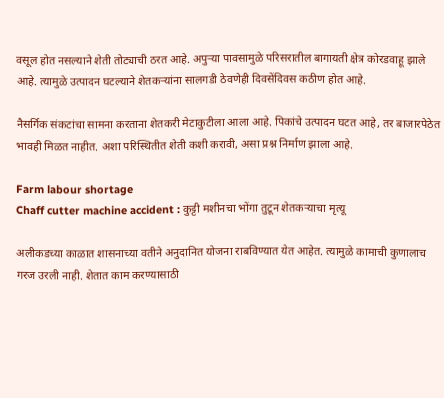वसूल होत नसल्याने शेती तोट्याची ठरत आहे. अपुऱ्या पावसामुळे परिसरातील बागायती क्षेत्र कोरडवाहू झाले आहे. त्यामुळे उत्पादन घटल्याने शेतकऱ्यांना सालगडी ठेवणेही दिवसेंदिवस कठीण होत आहे.

नैसर्गिक संकटांचा सामना करताना शेतकरी मेटाकुटीला आला आहे. पिकांचे उत्पादन घटत आहे, तर बाजारपेठेत भावही मिळत नाहीत. अशा परिस्थितीत शेती कशी करावी, असा प्रश्न निर्माण झाला आहे.

Farm labour shortage
Chaff cutter machine accident : कुट्टी मशीनचा भोंगा तुटून शेतकऱ्याचा मृत्यू

अलीकडच्या काळात शासनाच्या वतीने अनुदानित योजना राबविण्यात येत आहेत. त्यामुळे कामाची कुणालाच गरज उरली नाही. शेतात काम करण्यासाठी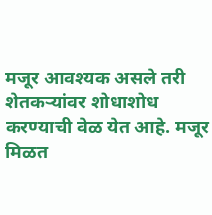मजूर आवश्यक असले तरी शेतकऱ्यांवर शोधाशोध करण्याची वेळ येत आहे. मजूर मिळत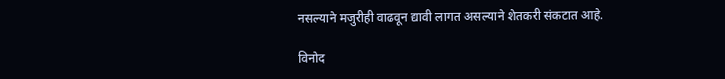नसल्याने मजुरीही वाढवून द्यावी लागत असल्याने शेतकरी संकटात आहे.

विनोद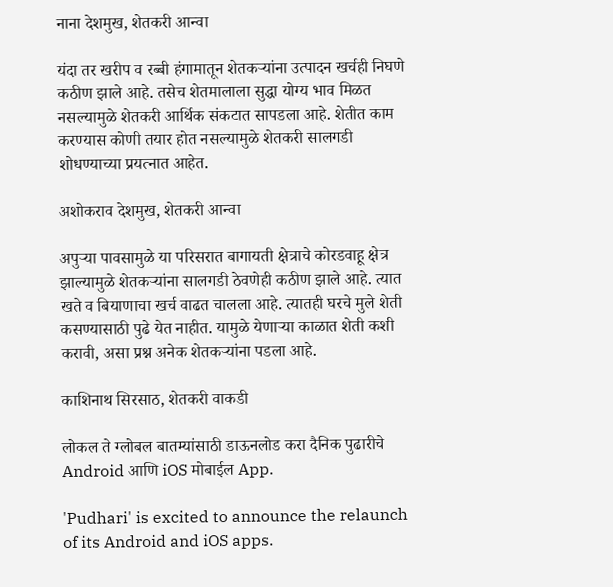नाना देशमुख, शेतकरी आन्वा

यंदा तर खरीप व रब्बी हंगामातून शेतकऱ्यांना उत्पादन खर्चही निघणे कठीण झाले आहे. तसेच शेतमालाला सुद्धा योग्य भाव मिळत नसल्यामुळे शेतकरी आर्थिक संकटात सापडला आहे. शेतीत काम करण्यास कोणी तयार होत नसल्यामुळे शेतकरी सालगडी शोधण्याच्या प्रयत्नात आहेत.

अशोकराव देशमुख, शेतकरी आन्वा

अपुऱ्या पावसामुळे या परिसरात बागायती क्षेत्राचे कोरडवाहू क्षेत्र झाल्यामुळे शेतकऱ्यांना सालगडी ठेवणेही कठीण झाले आहे. त्यात खते व बियाणाचा खर्च वाढत चालला आहे. त्यातही घरचे मुले शेती कसण्यासाठी पुढे येत नाहीत. यामुळे येणाऱ्या काळात शेती कशी करावी, असा प्रश्न अनेक शेतकऱ्यांना पडला आहे.

काशिनाथ सिरसाठ, शेतकरी वाकडी

लोकल ते ग्लोबल बातम्यांसाठी डाऊनलोड करा दैनिक पुढारीचे Android आणि iOS मोबाईल App.

'Pudhari' is excited to announce the relaunch of its Android and iOS apps.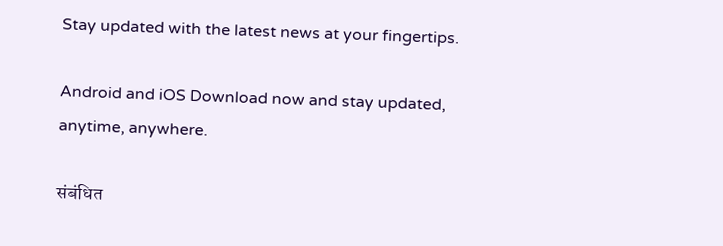Stay updated with the latest news at your fingertips.

Android and iOS Download now and stay updated, anytime, anywhere.

संबंधित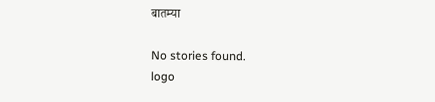बातम्या

No stories found.
logo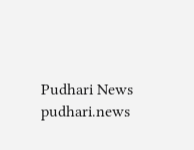Pudhari News
pudhari.news